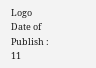Logo
Date of Publish : 11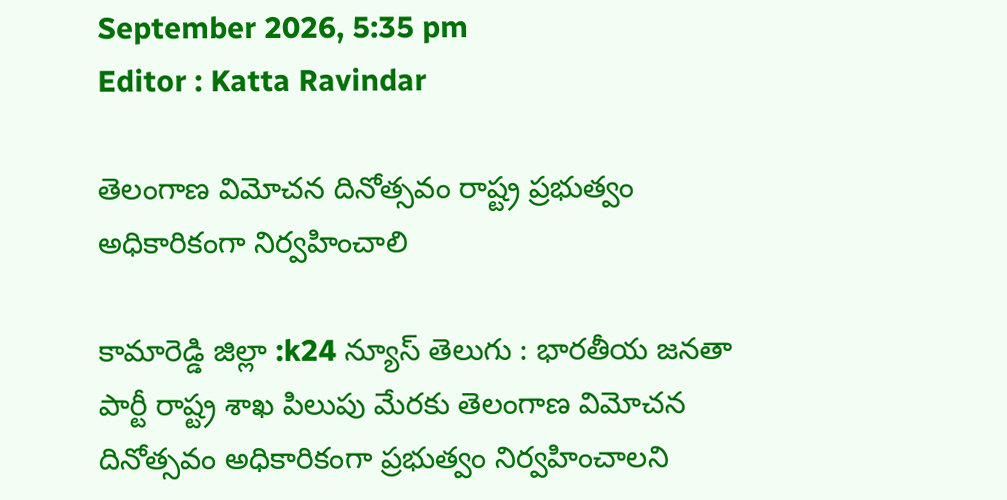September 2026, 5:35 pm
Editor : Katta Ravindar

తెలంగాణ విమోచన దినోత్సవం రాష్ట్ర ప్రభుత్వం అధికారికంగా నిర్వహించాలి

కామారెడ్డి జిల్లా :k24 న్యూస్ తెలుగు : భారతీయ జనతా పార్టీ రాష్ట్ర శాఖ పిలుపు మేరకు తెలంగాణ విమోచన దినోత్సవం అధికారికంగా ప్రభుత్వం నిర్వహించాలని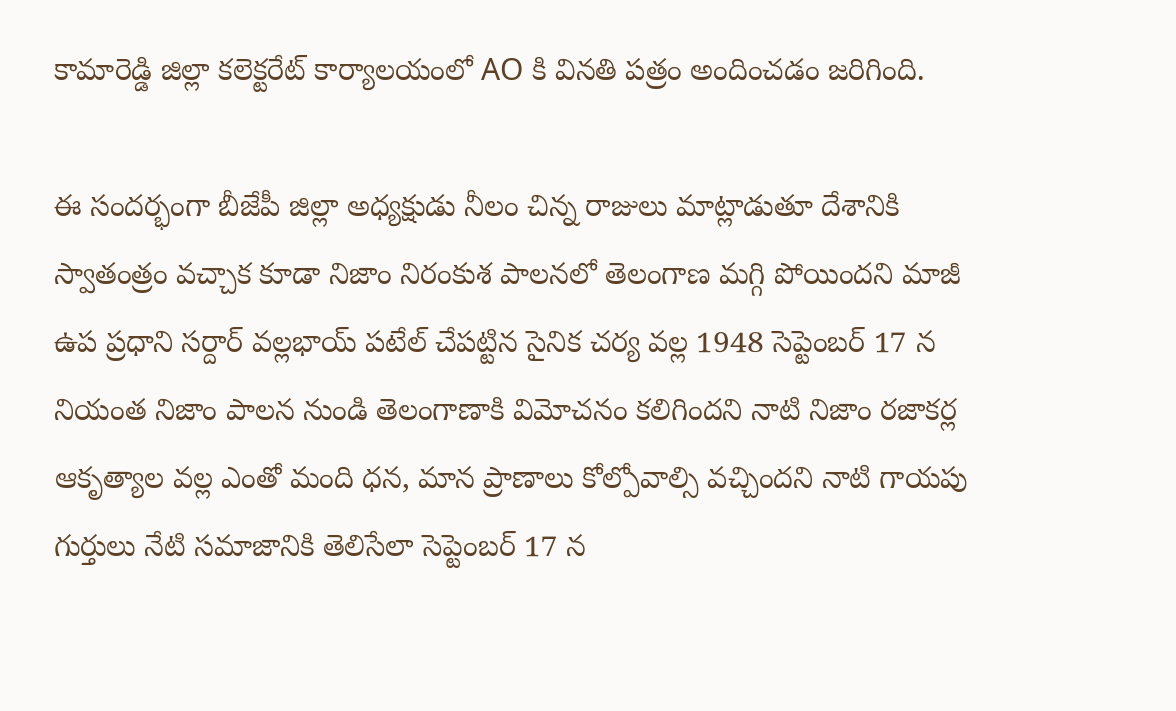కామారెడ్డి జిల్లా కలెక్టరేట్ కార్యాలయంలో AO కి వినతి పత్రం అందించడం జరిగింది.

ఈ సందర్భంగా బీజేపీ జిల్లా అధ్యక్షుడు నీలం చిన్న రాజులు మాట్లాడుతూ దేశానికి స్వాతంత్రం వచ్చాక కూడా నిజాం నిరంకుశ పాలనలో తెలంగాణ మగ్గి పోయిందని మాజీ ఉప ప్రధాని సర్దార్ వల్లభాయ్ పటేల్ చేపట్టిన సైనిక చర్య వల్ల 1948 సెప్టెంబర్ 17 న నియంత నిజాం పాలన నుండి తెలంగాణాకి విమోచనం కలిగిందని నాటి నిజాం రజాకర్ల ఆకృత్యాల వల్ల ఎంతో మంది ధన, మాన ప్రాణాలు కోల్పోవాల్సి వచ్చిందని నాటి గాయపు గుర్తులు నేటి సమాజానికి తెలిసేలా సెప్టెంబర్ 17 న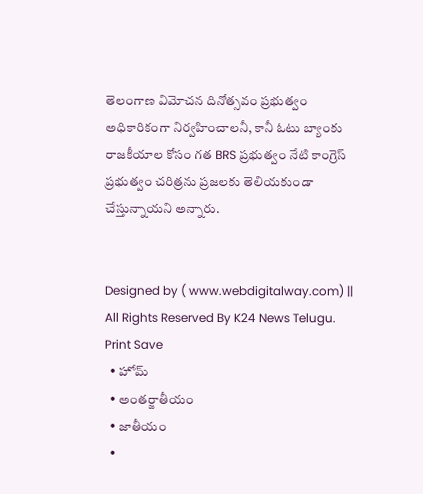తెలంగాణ విమోచన దినోత్సవం ప్రభుత్వం అధికారికంగా నిర్వహించాలనీ, కానీ ఓటు బ్యాంకు రాజకీయాల కోసం గత BRS ప్రభుత్వం నేటి కాంగ్రెస్ ప్రభుత్వం చరిత్రను ప్రజలకు తెలియకుండా చేస్తున్నాయని అన్నారు.


Designed by ( www.webdigitalway.com) || All Rights Reserved By K24 News Telugu.
Print Save
  • హోమ్
  • అంతర్జాతీయం
  • జాతీయం
  •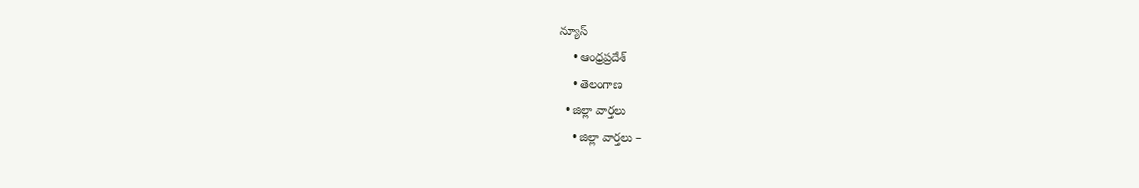న్యూస్
    • ఆంధ్రప్రదేశ్
    • తెలంగాణ
  • జిల్లా వార్తలు
    • జిల్లా వార్తలు –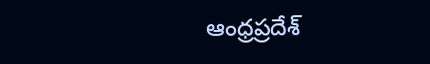ఆంధ్రప్రదేశ్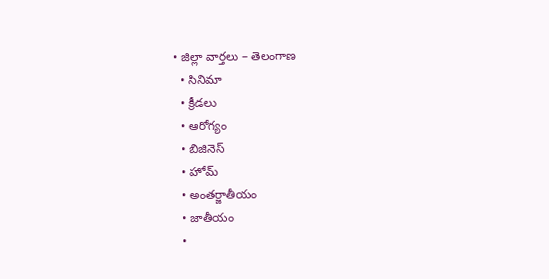• జిల్లా వార్తలు – తెలంగాణ
  • సినిమా
  • క్రీడలు
  • ఆరోగ్యం
  • బిజినెస్
  • హోమ్
  • అంతర్జాతీయం
  • జాతీయం
  •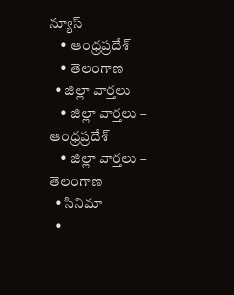న్యూస్
    • ఆంధ్రప్రదేశ్
    • తెలంగాణ
  • జిల్లా వార్తలు
    • జిల్లా వార్తలు – ఆంధ్రప్రదేశ్
    • జిల్లా వార్తలు – తెలంగాణ
  • సినిమా
  •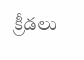క్రీడలు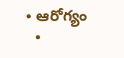• ఆరోగ్యం
  •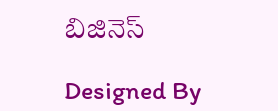బిజినెస్

Designed By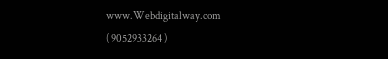www.Webdigitalway.com
( 9052933264 )